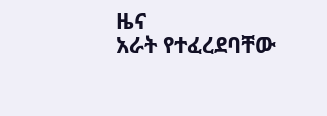ዜና
አራት የተፈረደባቸው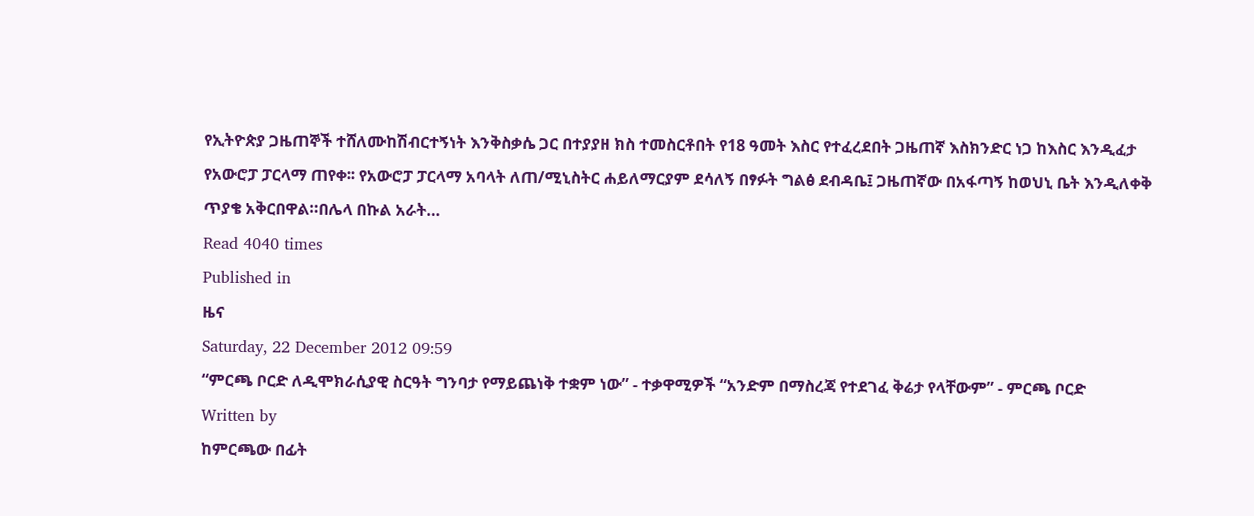የኢትዮጵያ ጋዜጠኞች ተሸለሙከሽብርተኝነት እንቅስቃሴ ጋር በተያያዘ ክስ ተመስርቶበት የ18 ዓመት እስር የተፈረደበት ጋዜጠኛ እስክንድር ነጋ ከእስር እንዲፈታ የአውሮፓ ፓርላማ ጠየቀ፡፡ የአውሮፓ ፓርላማ አባላት ለጠ/ሚኒስትር ሐይለማርያም ደሳለኝ በፃፉት ግልፅ ደብዳቤ፤ ጋዜጠኛው በአፋጣኝ ከወህኒ ቤት እንዲለቀቅ ጥያቄ አቅርበዋል።በሌላ በኩል አራት…
Read 4040 times
Published in
ዜና
Saturday, 22 December 2012 09:59
“ምርጫ ቦርድ ለዲሞክራሲያዊ ስርዓት ግንባታ የማይጨነቅ ተቋም ነው” - ተቃዋሚዎች “አንድም በማስረጃ የተደገፈ ቅሬታ የላቸውም” - ምርጫ ቦርድ
Written by
ከምርጫው በፊት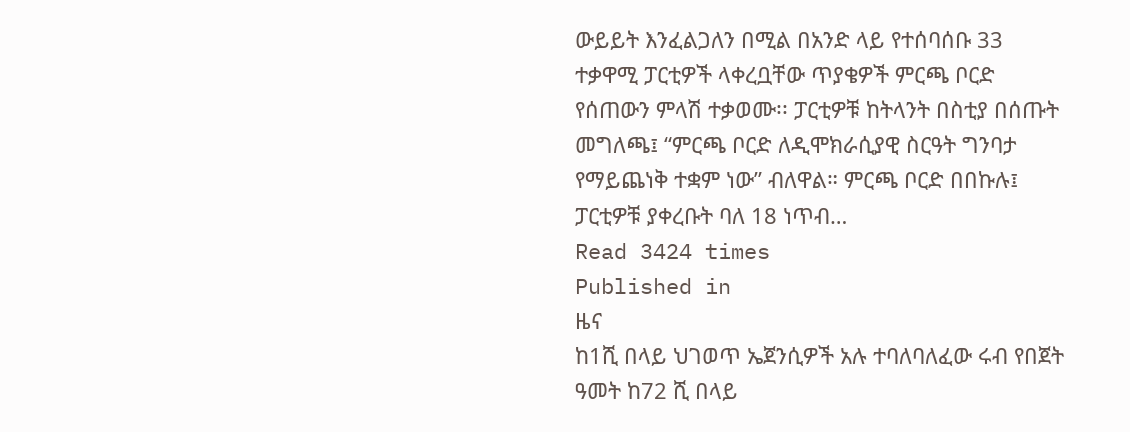ውይይት እንፈልጋለን በሚል በአንድ ላይ የተሰባሰቡ 33 ተቃዋሚ ፓርቲዎች ላቀረቧቸው ጥያቄዎች ምርጫ ቦርድ የሰጠውን ምላሽ ተቃወሙ፡፡ ፓርቲዎቹ ከትላንት በስቲያ በሰጡት መግለጫ፤ “ምርጫ ቦርድ ለዲሞክራሲያዊ ስርዓት ግንባታ የማይጨነቅ ተቋም ነው” ብለዋል። ምርጫ ቦርድ በበኩሉ፤ ፓርቲዎቹ ያቀረቡት ባለ 18 ነጥብ…
Read 3424 times
Published in
ዜና
ከ1ሺ በላይ ህገወጥ ኤጀንሲዎች አሉ ተባለባለፈው ሩብ የበጀት ዓመት ከ72 ሺ በላይ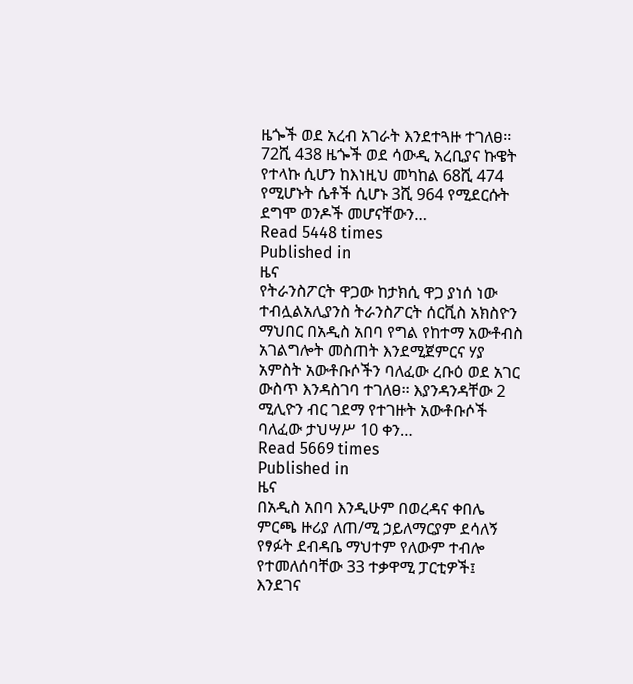ዜጐች ወደ አረብ አገራት እንደተጓዙ ተገለፀ፡፡ 72ሺ 438 ዜጐች ወደ ሳውዲ አረቢያና ኩዌት የተላኩ ሲሆን ከእነዚህ መካከል 68ሺ 474 የሚሆኑት ሴቶች ሲሆኑ 3ሺ 964 የሚደርሱት ደግሞ ወንዶች መሆናቸውን…
Read 5448 times
Published in
ዜና
የትራንስፖርት ዋጋው ከታክሲ ዋጋ ያነሰ ነው ተብሏልአሊያንስ ትራንስፖርት ሰርቪስ አክስዮን ማህበር በአዲስ አበባ የግል የከተማ አውቶብስ አገልግሎት መስጠት እንደሚጀምርና ሃያ አምስት አውቶቡሶችን ባለፈው ረቡዕ ወደ አገር ውስጥ እንዳስገባ ተገለፀ፡፡ እያንዳንዳቸው 2 ሚሊዮን ብር ገደማ የተገዙት አውቶቡሶች ባለፈው ታህሣሥ 10 ቀን…
Read 5669 times
Published in
ዜና
በአዲስ አበባ እንዲሁም በወረዳና ቀበሌ ምርጫ ዙሪያ ለጠ/ሚ ኃይለማርያም ደሳለኝ የፃፉት ደብዳቤ ማህተም የለውም ተብሎ የተመለሰባቸው 33 ተቃዋሚ ፓርቲዎች፤ እንደገና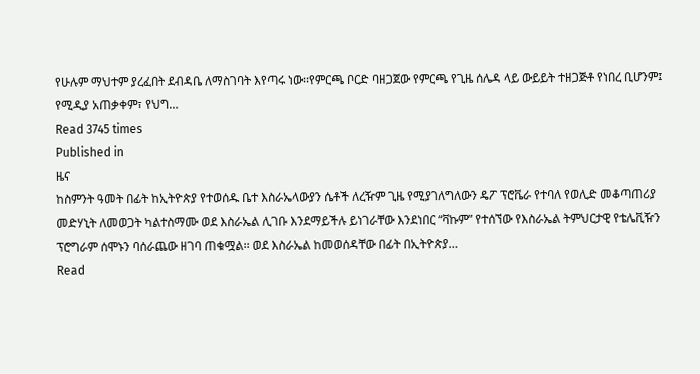የሁሉም ማህተም ያረፈበት ደብዳቤ ለማስገባት እየጣሩ ነው፡፡የምርጫ ቦርድ ባዘጋጀው የምርጫ የጊዜ ሰሌዳ ላይ ውይይት ተዘጋጅቶ የነበረ ቢሆንም፤ የሚዲያ አጠቃቀም፣ የህግ…
Read 3745 times
Published in
ዜና
ከስምንት ዓመት በፊት ከኢትዮጵያ የተወሰዱ ቤተ እስራኤላውያን ሴቶች ለረዥም ጊዜ የሚያገለግለውን ዴፖ ፕሮቬራ የተባለ የወሊድ መቆጣጠሪያ መድሃኒት ለመወጋት ካልተስማሙ ወደ እስራኤል ሊገቡ እንደማይችሉ ይነገራቸው እንደነበር “ቫኩም” የተሰኘው የእስራኤል ትምህርታዊ የቴሌቪዥን ፕሮግራም ሰሞኑን ባሰራጨው ዘገባ ጠቁሟል፡፡ ወደ እስራኤል ከመወሰዳቸው በፊት በኢትዮጵያ…
Read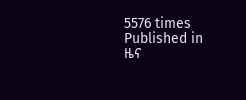5576 times
Published in
ዜና